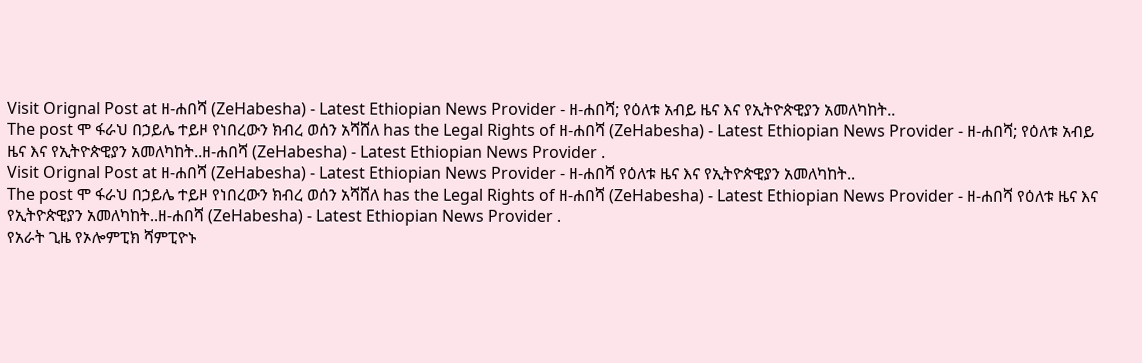Visit Orignal Post at ዘ-ሐበሻ (ZeHabesha) - Latest Ethiopian News Provider - ዘ-ሐበሻ; የዕለቱ አብይ ዜና እና የኢትዮጵዊያን አመለካከት..
The post ሞ ፋራህ በኃይሌ ተይዞ የነበረውን ክብረ ወሰን አሻሸለ has the Legal Rights of ዘ-ሐበሻ (ZeHabesha) - Latest Ethiopian News Provider - ዘ-ሐበሻ; የዕለቱ አብይ ዜና እና የኢትዮጵዊያን አመለካከት..ዘ-ሐበሻ (ZeHabesha) - Latest Ethiopian News Provider .
Visit Orignal Post at ዘ-ሐበሻ (ZeHabesha) - Latest Ethiopian News Provider - ዘ-ሐበሻ የዕለቱ ዜና እና የኢትዮጵዊያን አመለካከት..
The post ሞ ፋራህ በኃይሌ ተይዞ የነበረውን ክብረ ወሰን አሻሸለ has the Legal Rights of ዘ-ሐበሻ (ZeHabesha) - Latest Ethiopian News Provider - ዘ-ሐበሻ የዕለቱ ዜና እና የኢትዮጵዊያን አመለካከት..ዘ-ሐበሻ (ZeHabesha) - Latest Ethiopian News Provider .
የአራት ጊዜ የኦሎምፒክ ሻምፒዮኑ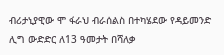ብሪታኒያዊው ሞ ፋራህ ብራሰልስ በተካሄደው የዳይመንድ ሊግ ውድድር ለ13 ዓመታት በሻለቃ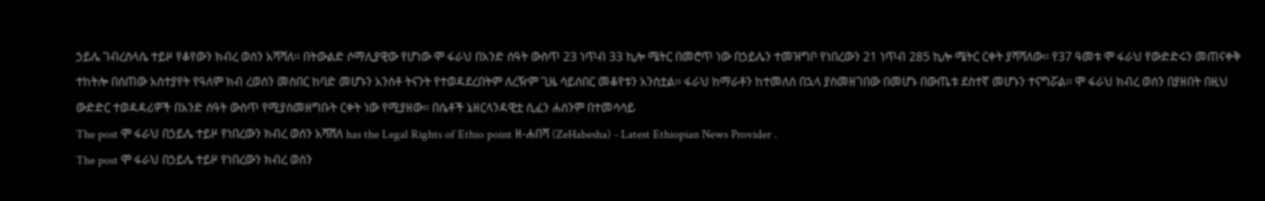ኃይሌ ገብረስላሴ ተይዞ የቆየውን ክብረ ወሰን አሻሻለ፡፡ በትውልድ ሶማሊያዊው የሆነው ሞ ፋራህ በአንድ ሰዓት ውስጥ 23 ነጥብ 33 ኪሎ ሜትር በመሮጥ ነው በኃይሌን ተመዝግቦ የነበረውን 21 ነጥብ 285 ኪሎ ሜትር ርቀት ያሻሻለው፡፡ የ37 ዓመቱ ሞ ፋራህ የውድድሩን መጠናቀቅ ተከትሎ በሰጠው አስተያየት የዓለም ክብ ረወሰን መስበር ከባድ መሆኑን አንስቶ ትናንት የተወዳደረበትም ለረዥም ጊዜ ሳይሰበር መቆየቱን አንስቷል፡፡ ፋራህ ከማራቶን ከተመለሰ በኋላ ያስመዘገበው በመሆኑ በውጤቱ ደስተኛ መሆኑን ተናግሯል፡፡ ሞ ፋራህ ክብረ ወሰን በያዘበት በዚህ ውድድር ተወዳዳሪዎች በአንድ ሰዓት ውስጥ የሚያስመዘግቡት ርቀት ነው የሚያዘው፡፡ በሴቶች ኔዘርላንዳዊቷ ሲፈን ሐሰንም በተመሳሳይ
The post ሞ ፋራህ በኃይሌ ተይዞ የነበረውን ክብረ ወሰን አሻሸለ has the Legal Rights of Ethio point ዘ-ሐበሻ (ZeHabesha) - Latest Ethiopian News Provider .
The post ሞ ፋራህ በኃይሌ ተይዞ የነበረውን ክብረ ወሰን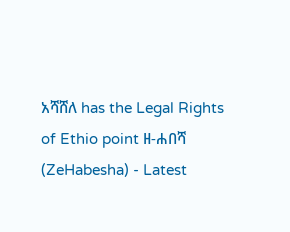አሻሸለ has the Legal Rights of Ethio point ዘ-ሐበሻ (ZeHabesha) - Latest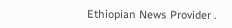Ethiopian News Provider .